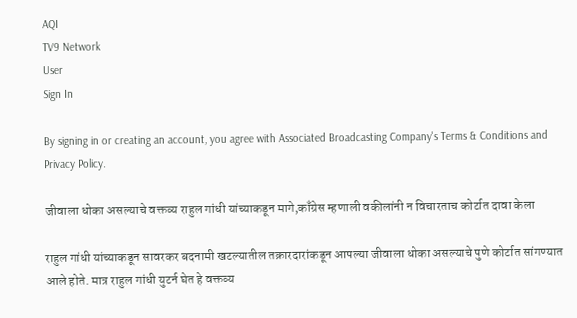AQI
TV9 Network
User
Sign In

By signing in or creating an account, you agree with Associated Broadcasting Company's Terms & Conditions and Privacy Policy.

जीवाला धोका असल्याचे वक्तव्य राहुल गांधी यांच्याकडून मागे,काँग्रेस म्हणाली वकीलांनी न विचारताच कोर्टात दावा केला

राहुल गांधी यांच्याकडून सावरकर बदनामी खटल्यातील तक्रारदारांकडून आपल्या जीवाला धोका असल्याचे पुणे कोर्टात सांगण्यात आले होते. मात्र राहुल गांधी युटर्न घेत हे वक्तव्य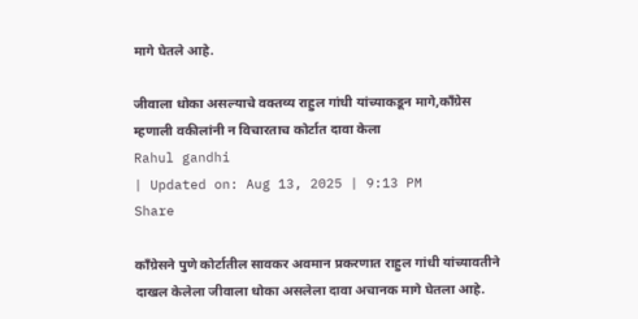मागे घेतले आहे.

जीवाला धोका असल्याचे वक्तव्य राहुल गांधी यांच्याकडून मागे,काँग्रेस म्हणाली वकीलांनी न विचारताच कोर्टात दावा केला
Rahul gandhi
| Updated on: Aug 13, 2025 | 9:13 PM
Share

काँग्रेसने पुणे कोर्टातील सावकर अवमान प्रकरणात राहुल गांधी यांच्यावतीने दाखल केलेला जीवाला धोका असलेला दावा अचानक मागे घेतला आहे.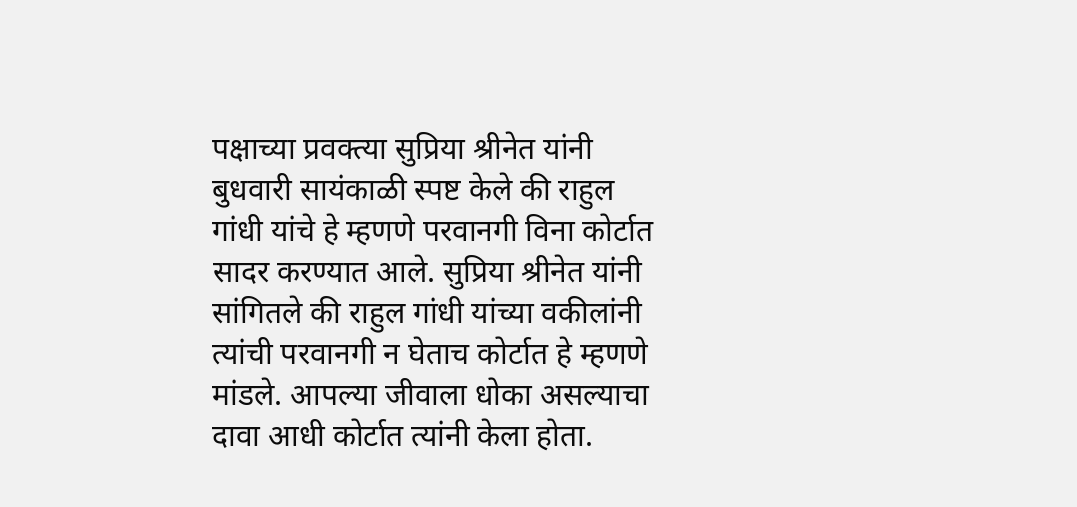पक्षाच्या प्रवक्त्या सुप्रिया श्रीनेत यांनी बुधवारी सायंकाळी स्पष्ट केले की राहुल गांधी यांचे हे म्हणणे परवानगी विना कोर्टात सादर करण्यात आले. सुप्रिया श्रीनेत यांनी सांगितले की राहुल गांधी यांच्या वकीलांनी त्यांची परवानगी न घेताच कोर्टात हे म्हणणे मांडले. आपल्या जीवाला धोका असल्याचा दावा आधी कोर्टात त्यांनी केला होता.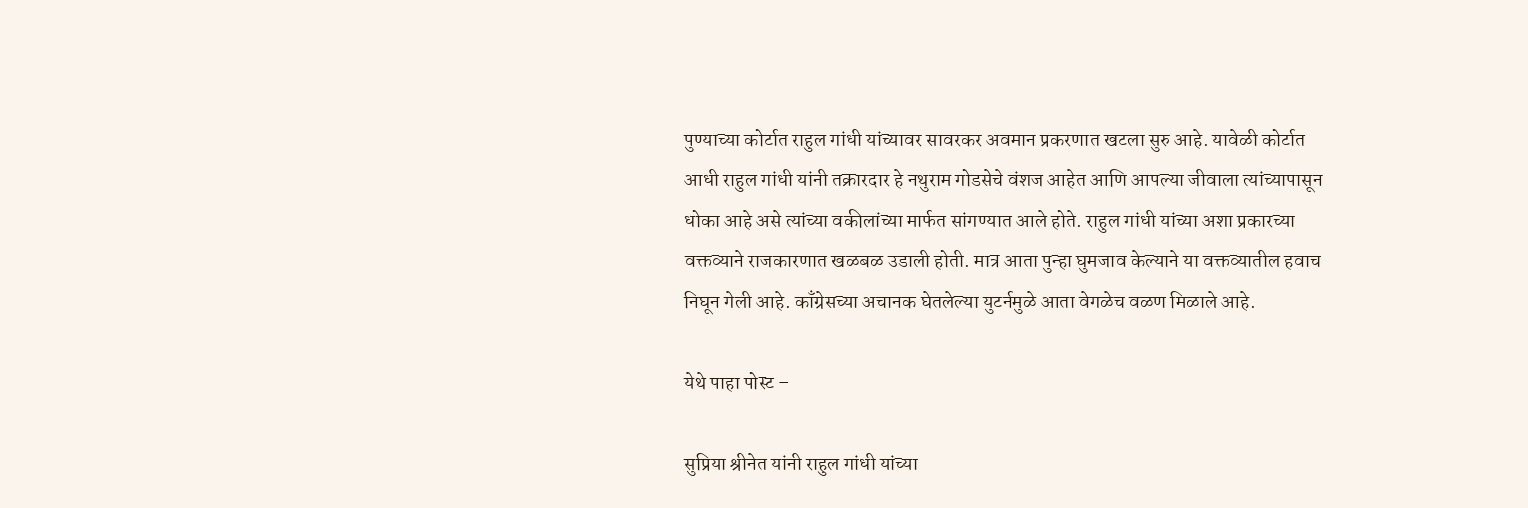पुण्याच्या कोर्टात राहुल गांधी यांच्यावर सावरकर अवमान प्रकरणात खटला सुरु आहे. यावेळी कोर्टात आधी राहुल गांधी यांनी तक्रारदार हे नथुराम गोडसेचे वंशज आहेत आणि आपल्या जीवाला त्यांच्यापासून धोका आहे असे त्यांच्या वकीलांच्या मार्फत सांगण्यात आले होते. राहुल गांधी यांच्या अशा प्रकारच्या वक्तव्याने राजकारणात खळबळ उडाली होती. मात्र आता पुन्हा घुमजाव केल्याने या वक्तव्यातील हवाच निघून गेली आहे. काँग्रेसच्या अचानक घेतलेल्या युटर्नमुळे आता वेगळेच वळण मिळाले आहे.

येथे पाहा पोस्ट –

सुप्रिया श्रीनेत यांनी राहुल गांधी यांच्या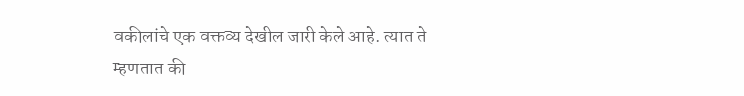वकीलांचे एक वक्तव्य देखील जारी केले आहे. त्यात ते म्हणतात की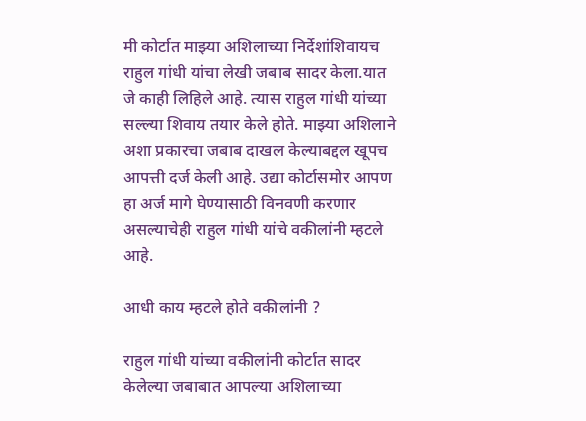मी कोर्टात माझ्या अशिलाच्या निर्देशांशिवायच राहुल गांधी यांचा लेखी जबाब सादर केला.यात जे काही लिहिले आहे. त्यास राहुल गांधी यांच्या सल्ल्या शिवाय तयार केले होते. माझ्या अशिलाने अशा प्रकारचा जबाब दाखल केल्याबद्दल खूपच आपत्ती दर्ज केली आहे. उद्या कोर्टासमोर आपण हा अर्ज मागे घेण्यासाठी विनवणी करणार असल्याचेही राहुल गांधी यांचे वकीलांनी म्हटले आहे.

आधी काय म्हटले होते वकीलांनी ?

राहुल गांधी यांच्या वकीलांनी कोर्टात सादर केलेल्या जबाबात आपल्या अशिलाच्या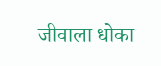जीवाला धोका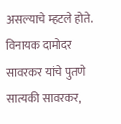असल्याचे म्हटले होते. विनायक दामोदर सावरकर यांचे पुतणे सात्यकी सावरकर,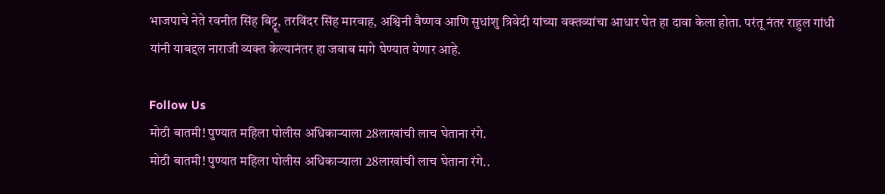भाजपाचे नेते रवनीत सिंह बिट्टू, तरविंदर सिंह मारवाह, अश्व‍िनी वैष्‍णव आणि सुधांशु त्रिवेदी यांच्या वक्तव्यांचा आधार घेत हा दावा केला होता. परंतू नंतर राहुल गांधी यांनी याबद्दल नाराजी व्यक्त केल्यानंतर हा जबाब मागे घेण्यात येणार आहे.

Follow Us
मोठी बातमी! पुण्यात महिला पोलीस अधिकाऱ्याला 28लाखांची लाच घेताना रंगे.
मोठी बातमी! पुण्यात महिला पोलीस अधिकाऱ्याला 28लाखांची लाच घेताना रंगे..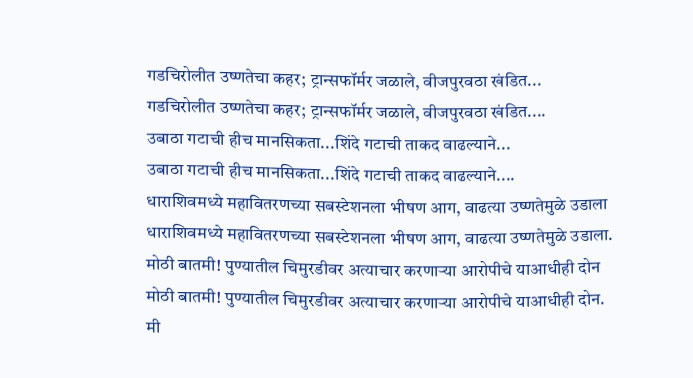गडचिरोलीत उष्णतेचा कहर; ट्रान्सफॉर्मर जळाले, वीजपुरवठा खंडित...
गडचिरोलीत उष्णतेचा कहर; ट्रान्सफॉर्मर जळाले, वीजपुरवठा खंडित....
उबाठा गटाची हीच मानसिकता...शिंदे गटाची ताकद वाढल्याने...
उबाठा गटाची हीच मानसिकता...शिंदे गटाची ताकद वाढल्याने....
धाराशिवमध्ये महावितरणच्या सबस्टेशनला भीषण आग, वाढत्या उष्णतेमुळे उडाला
धाराशिवमध्ये महावितरणच्या सबस्टेशनला भीषण आग, वाढत्या उष्णतेमुळे उडाला.
मोठी बातमी! पुण्यातील चिमुरडीवर अत्याचार करणाऱ्या आरोपीचे याआधीही दोन
मोठी बातमी! पुण्यातील चिमुरडीवर अत्याचार करणाऱ्या आरोपीचे याआधीही दोन.
मी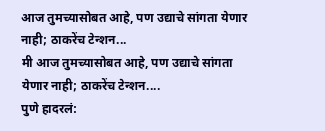आज तुमच्यासोबत आहे, पण उद्याचे सांगता येणार नाही; ठाकरेंच टेन्शन...
मी आज तुमच्यासोबत आहे, पण उद्याचे सांगता येणार नाही; ठाकरेंच टेन्शन....
पुणे हादरलं: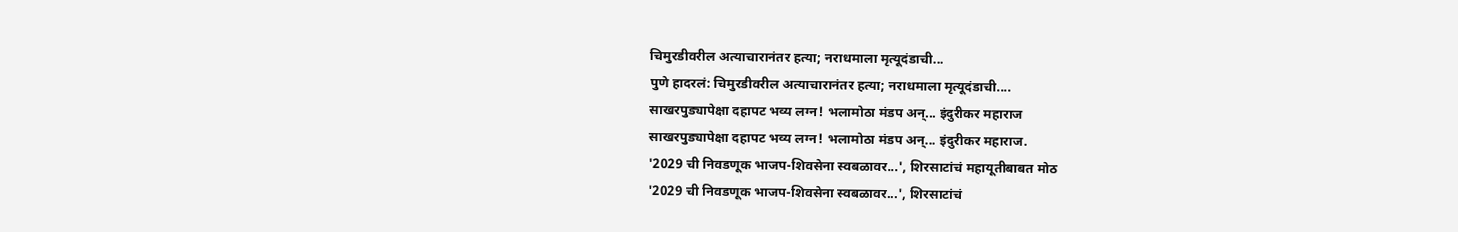चिमुरडीवरील अत्याचारानंतर हत्या; नराधमाला मृत्यूदंडाची...
पुणे हादरलं: चिमुरडीवरील अत्याचारानंतर हत्या; नराधमाला मृत्यूदंडाची....
साखरपुड्यापेक्षा दहापट भव्य लग्न! भलामोठा मंडप अन्... इंदुरीकर महाराज
साखरपुड्यापेक्षा दहापट भव्य लग्न! भलामोठा मंडप अन्... इंदुरीकर महाराज.
'2029 ची निवडणूक भाजप-शिवसेना स्वबळावर...', शिरसाटांचं महायूतीबाबत मोठ
'2029 ची निवडणूक भाजप-शिवसेना स्वबळावर...', शिरसाटांचं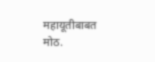महायूतीबाबत मोठ.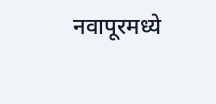नवापूरमध्ये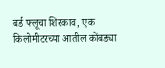बर्ड फ्लूचा शिरकाव, एक किलोमीटरच्या आतील कोंबड्या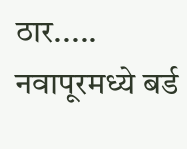ठार.....
नवापूरमध्ये बर्ड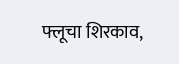फ्लूचा शिरकाव,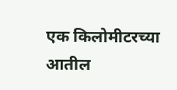एक किलोमीटरच्या आतील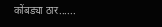कोंबड्या ठार......